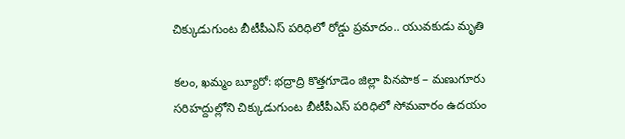చిక్కుడుగుంట బీటీపీఎస్ పరిధిలో రోడ్డు ప్రమాదం.. యువకుడు మృతి

కలం, ఖమ్మం బ్యూరో: భద్రాద్రి కొత్తగూడెం జిల్లా పినపాక – మణుగూరు సరిహద్దుల్లోని చిక్కుడుగుంట బీటీపీఎస్ పరిధిలో సోమవారం ఉదయం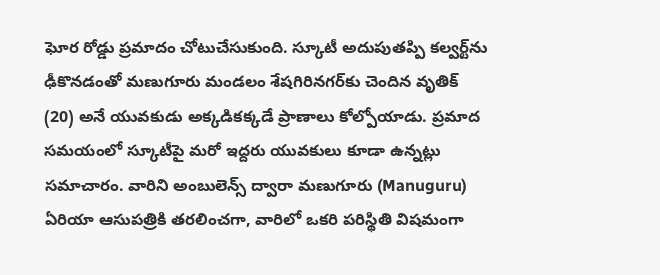ఘోర రోడ్డు ప్రమాదం చోటుచేసుకుంది. స్కూటీ అదుపుతప్పి కల్వర్ట్‌ను ఢీకొనడంతో మణుగూరు మండలం శేషగిరినగర్‌కు చెందిన వృతిక్ (20) అనే యువకుడు అక్కడికక్కడే ప్రాణాలు కోల్పోయాడు. ప్రమాద సమయంలో స్కూటీపై మరో ఇద్దరు యువకులు కూడా ఉన్నట్లు సమాచారం. వారిని అంబులెన్స్ ద్వారా మణుగూరు (Manuguru) ఏరియా ఆసుపత్రికి తరలించగా, వారిలో ఒకరి పరిస్థితి విషమంగా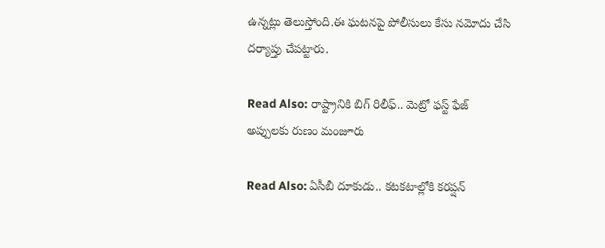ఉన్నట్లు తెలుస్తోంది.ఈ ఘటనపై పోలీసులు కేసు నమోదు చేసి దర్యాప్తు చేపట్టారు.

Read Also: రాష్ట్రానికి బిగ్ రిలీఫ్.. మెట్రో ఫస్ట్ ఫేజ్ అప్పులకు రుణం మంజూరు

Read Also: ఏసీబీ దూకుడు.. కటకటాల్లోకి కరప్షన్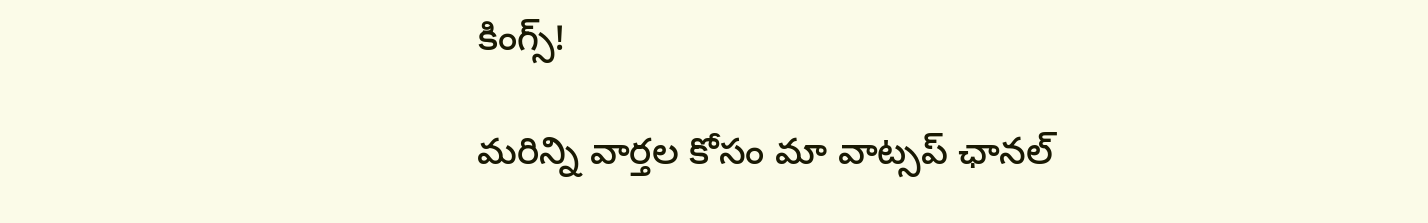కింగ్స్!

మ‌రిన్ని వార్త‌ల కోసం మా వాట్స‌ప్ ఛాన‌ల్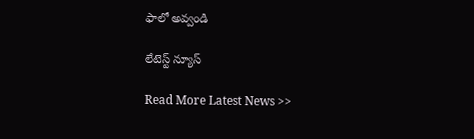ఫాలో అవ్వండి

లేటెస్ట్ న్యూస్‌

Read More Latest News >>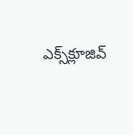ఎక్స్‌క్లూజివ్‌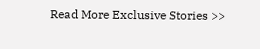Read More Exclusive Stories >>